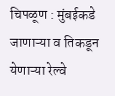चिपळूण : मुंबईकडे जाणाऱ्या व तिकडून येणाऱ्या रेल्वे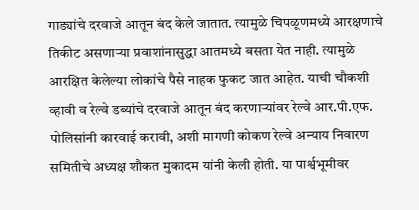गाड्यांचे दरवाजे आतून बंद केले जातात. त्यामुळे चिपळूणमध्ये आरक्षणाचे तिकीट असणाऱ्या प्रवाशांनासुद्धा आतमध्ये बसता येत नाही. त्यामुळे आरक्षित केलेल्या लोकांचे पैसे नाहक फुकट जात आहेत. याची चौकशी व्हावी व रेल्वे डब्यांचे दरवाजे आतून बंद करणाऱ्यांवर रेल्वे आर.पी.एफ. पोलिसांनी कारवाई करावी, अशी मागणी कोकण रेल्वे अन्याय निवारण समितीचे अध्यक्ष शौकत मुकादम यांनी केली होती. या पार्श्वभूमीवर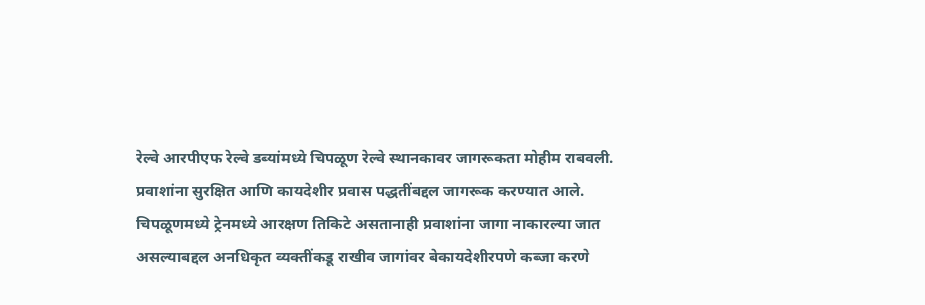रेल्वे आरपीएफ रेल्वे डब्यांमध्ये चिपळूण रेल्वे स्थानकावर जागरूकता मोहीम राबवली.
प्रवाशांना सुरक्षित आणि कायदेशीर प्रवास पद्धतींबद्दल जागरूक करण्यात आले. चिपळूणमध्ये ट्रेनमध्ये आरक्षण तिकिटे असतानाही प्रवाशांना जागा नाकारल्या जात असल्याबद्दल अनधिकृत व्यक्तींकडू राखीव जागांवर बेकायदेशीरपणे कब्जा करणे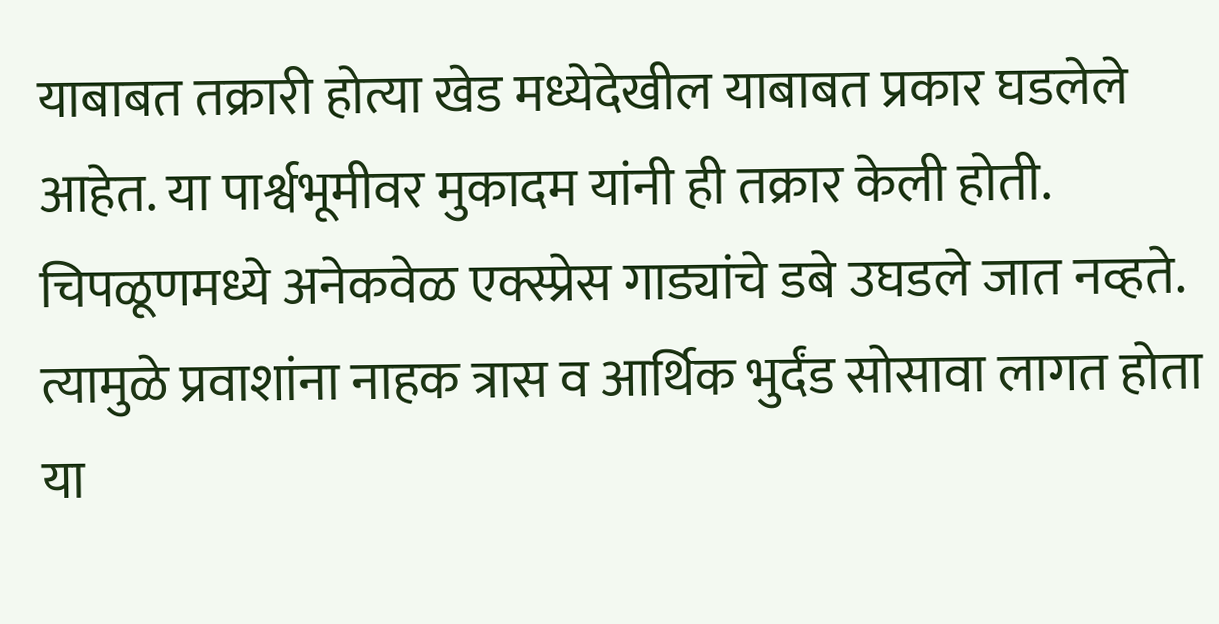याबाबत तक्रारी होत्या खेड मध्येदेखील याबाबत प्रकार घडलेले आहेत. या पार्श्वभूमीवर मुकादम यांनी ही तक्रार केली होती.
चिपळूणमध्ये अनेकवेळ एक्स्प्रेस गाड्यांचे डबे उघडले जात नव्हते. त्यामुळे प्रवाशांना नाहक त्रास व आर्थिक भुर्दंड सोसावा लागत होता या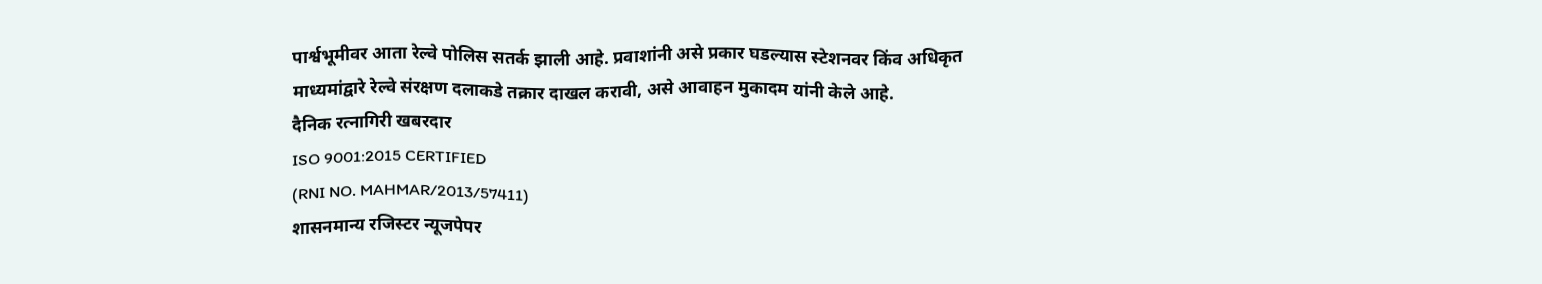पार्श्वभूमीवर आता रेल्वे पोलिस सतर्क झाली आहे. प्रवाशांनी असे प्रकार घडल्यास स्टेशनवर किंव अधिकृत माध्यमांद्वारे रेल्वे संरक्षण दलाकडे तक्रार दाखल करावी, असे आवाहन मुकादम यांनी केले आहे.
दैनिक रत्नागिरी खबरदार
ISO 9001:2015 CERTIFIED
(RNI NO. MAHMAR/2013/57411)
शासनमान्य रजिस्टर न्यूजपेपर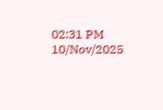02:31 PM 10/Nov/2025